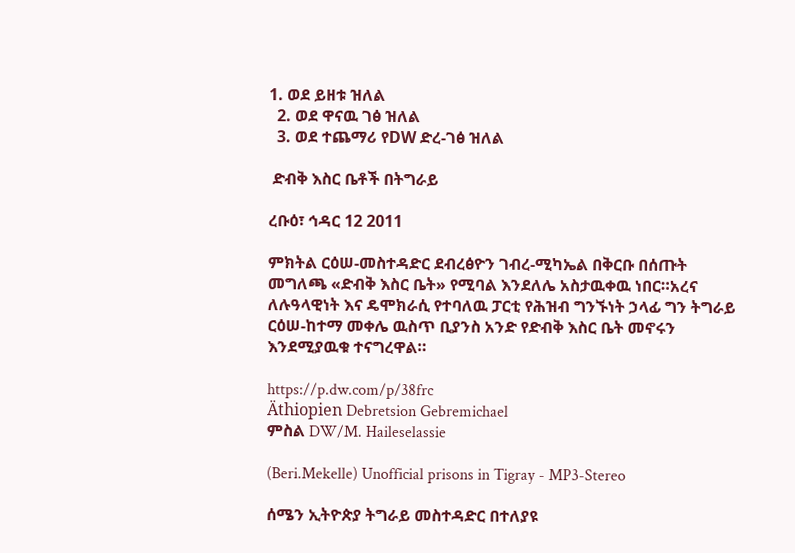1. ወደ ይዘቱ ዝለል
  2. ወደ ዋናዉ ገፅ ዝለል
  3. ወደ ተጨማሪ የDW ድረ-ገፅ ዝለል

 ድብቅ እስር ቤቶች በትግራይ

ረቡዕ፣ ኅዳር 12 2011

ምክትል ርዕሠ-መስተዳድር ደብረፅዮን ገብረ-ሚካኤል በቅርቡ በሰጡት መግለጫ «ድብቅ እስር ቤት» የሚባል እንደለሌ አስታዉቀዉ ነበር።አረና ለሉዓላዊነት እና ዴሞክራሲ የተባለዉ ፓርቲ የሕዝብ ግንኙነት ኃላፊ ግን ትግራይ ርዕሠ-ከተማ መቀሌ ዉስጥ ቢያንስ አንድ የድብቅ እስር ቤት መኖሩን እንደሚያዉቁ ተናግረዋል።

https://p.dw.com/p/38frc
Äthiopien Debretsion Gebremichael
ምስል DW/M. Haileselassie

(Beri.Mekelle) Unofficial prisons in Tigray - MP3-Stereo

ሰሜን ኢትዮጵያ ትግራይ መስተዳድር በተለያዩ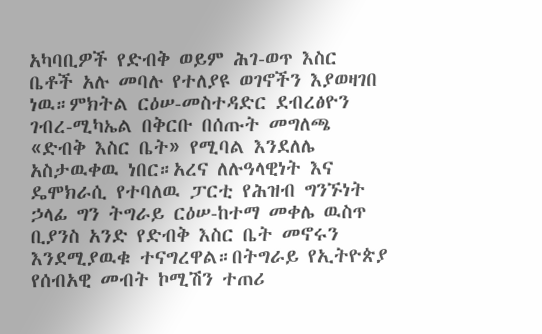አካባቢዎች የድብቅ ወይም ሕገ-ወጥ እስር ቤቶች አሉ መባሉ የተለያዩ ወገኖችን እያወዛገበ ነዉ።ምክትል ርዕሠ-መስተዳድር ደብረፅዮን ገብረ-ሚካኤል በቅርቡ በሰጡት መግለጫ «ድብቅ እስር ቤት» የሚባል እንደለሌ አስታዉቀዉ ነበር።አረና ለሉዓላዊነት እና ዴሞክራሲ የተባለዉ ፓርቲ የሕዝብ ግንኙነት ኃላፊ ግን ትግራይ ርዕሠ-ከተማ መቀሌ ዉስጥ ቢያንስ አንድ የድብቅ እስር ቤት መኖሩን እንደሚያዉቁ ተናግረዋል።በትግራይ የኢትዮጵያ የሰብአዊ መብት ኮሚሽን ተጠሪ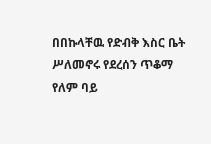በበኩላቸዉ የድብቅ እስር ቤት ሥለመኖሩ የደረሰን ጥቆማ የለም ባይ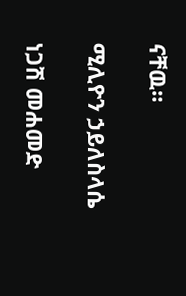ናቸዉ።

ሚሊዮን ኃይለስላሴ

ነጋሽ መሐመድ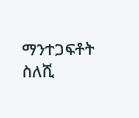ማንተጋፍቶት ስለሺ